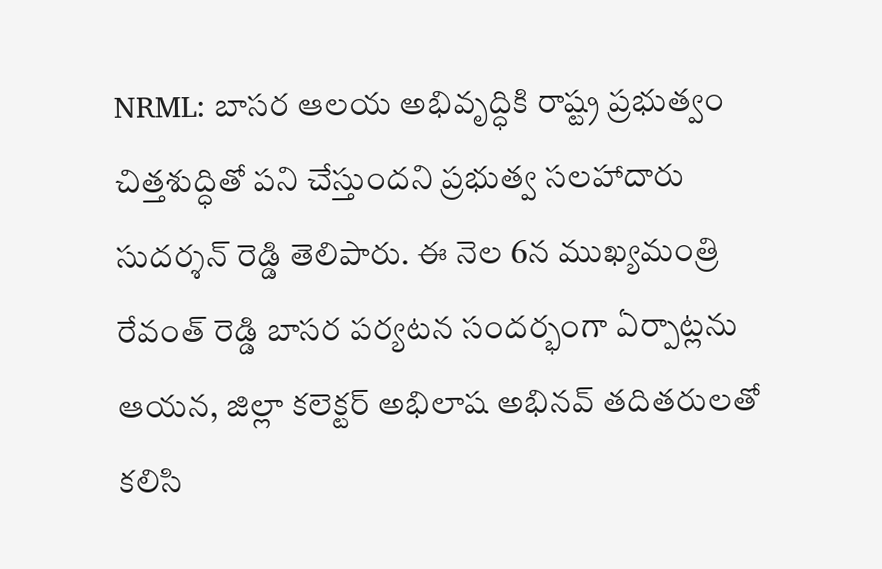NRML: బాసర ఆలయ అభివృద్ధికి రాష్ట్ర ప్రభుత్వం చిత్తశుద్ధితో పని చేస్తుందని ప్రభుత్వ సలహాదారు సుదర్శన్ రెడ్డి తెలిపారు. ఈ నెల 6న ముఖ్యమంత్రి రేవంత్ రెడ్డి బాసర పర్యటన సందర్భంగా ఏర్పాట్లను ఆయన, జిల్లా కలెక్టర్ అభిలాష అభినవ్ తదితరులతో కలిసి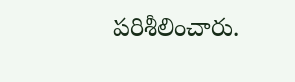పరిశీలించారు.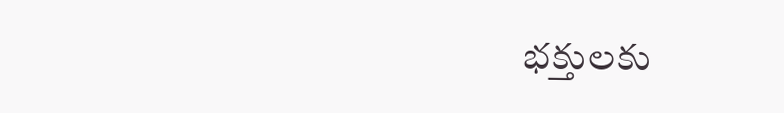భక్తులకు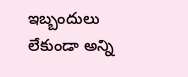ఇబ్బందులు లేకుండా అన్ని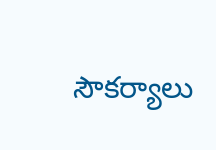సౌకర్యాలు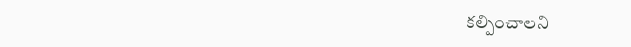కల్పించాలని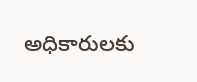అధికారులకు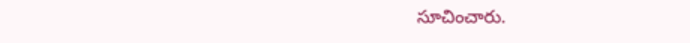సూచించారు.